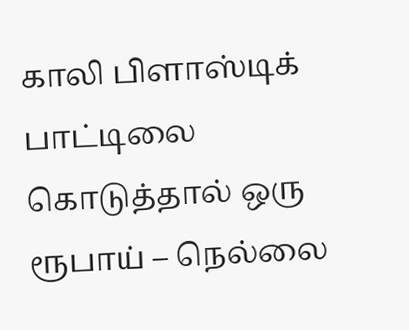காலி பிளாஸ்டிக் பாட்டிலை கொடுத்தால் ஒரு ரூபாய் – நெல்லை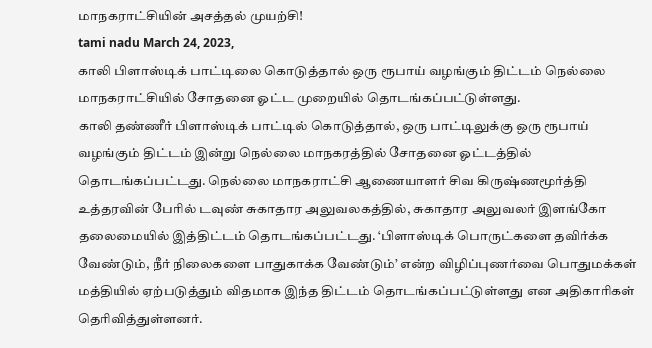மாநகராட்சியின் அசத்தல் முயற்சி!
tami nadu March 24, 2023,
காலி பிளாஸ்டிக் பாட்டிலை கொடுத்தால் ஒரு ரூபாய் வழங்கும் திட்டம் நெல்லை மாநகராட்சியில் சோதனை ஓட்ட முறையில் தொடங்கப்பட்டுள்ளது.
காலி தண்ணீர் பிளாஸ்டிக் பாட்டில் கொடுத்தால், ஒரு பாட்டிலுக்கு ஒரு ரூபாய் வழங்கும் திட்டம் இன்று நெல்லை மாநகரத்தில் சோதனை ஓட்டத்தில் தொடங்கப்பட்டது. நெல்லை மாநகராட்சி ஆணையாளர் சிவ கிருஷ்ணமூர்த்தி உத்தரவின் பேரில் டவுண் சுகாதார அலுவலகத்தில், சுகாதார அலுவலர் இளங்கோ தலைமையில் இத்திட்டம் தொடங்கப்பட்டது. ‘பிளாஸ்டிக் பொருட்களை தவிர்க்க வேண்டும், நீர் நிலைகளை பாதுகாக்க வேண்டும்’ என்ற விழிப்புணர்வை பொதுமக்கள் மத்தியில் ஏற்படுத்தும் விதமாக இந்த திட்டம் தொடங்கப்பட்டுள்ளது என அதிகாரிகள் தெரிவித்துள்ளனர்.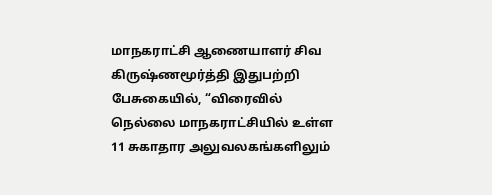மாநகராட்சி ஆணையாளர் சிவ கிருஷ்ணமூர்த்தி இதுபற்றி பேசுகையில், “விரைவில் நெல்லை மாநகராட்சியில் உள்ள 11 சுகாதார அலுவலகங்களிலும்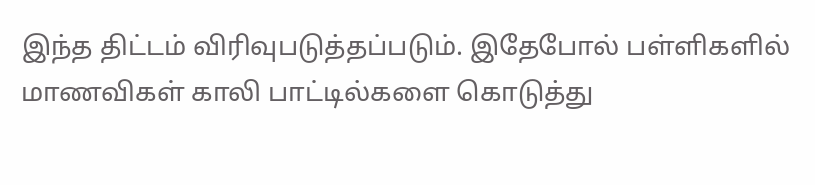இந்த திட்டம் விரிவுபடுத்தப்படும். இதேபோல் பள்ளிகளில் மாணவிகள் காலி பாட்டில்களை கொடுத்து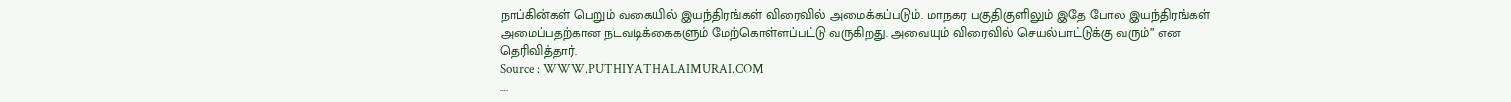நாப்கின்கள் பெறும் வகையில் இயந்திரங்கள் விரைவில் அமைக்கப்படும். மாநகர பகுதிகுளிலும் இதே போல இயந்திரங்கள் அமைப்பதற்கான நடவடிக்கைகளும் மேற்கொள்ளப்பட்டு வருகிறது. அவையும் விரைவில் செயல்பாட்டுக்கு வரும்” என தெரிவித்தார்.
Source : WWW.PUTHIYATHALAIMURAI.COM
….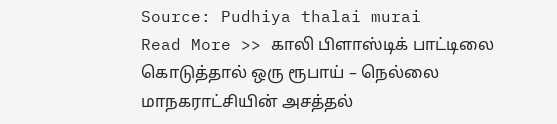Source: Pudhiya thalai murai
Read More >> காலி பிளாஸ்டிக் பாட்டிலை கொடுத்தால் ஒரு ரூபாய் – நெல்லை மாநகராட்சியின் அசத்தல்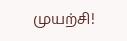முயற்சி!